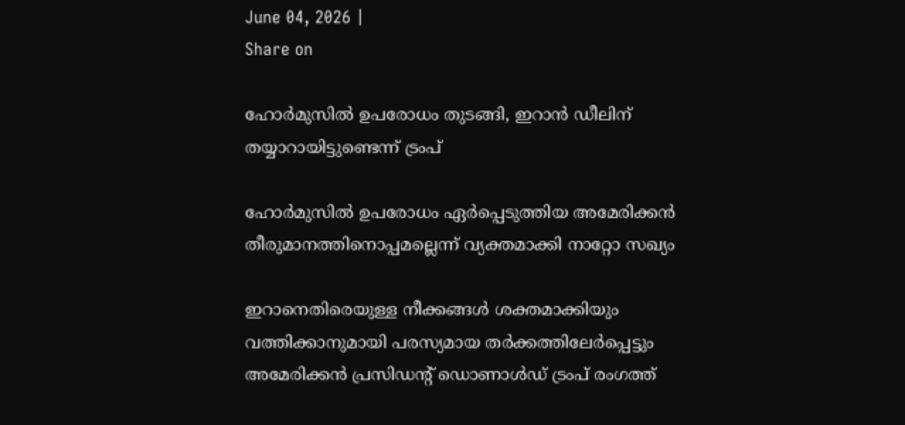June 04, 2026 |
Share on

ഹോര്‍മുസില്‍ ഉപരോധം തുടങ്ങി, ഇറാന്‍ ഡീലിന് തയ്യാറായിട്ടുണ്ടെന്ന് ട്രംപ്

ഹോര്‍മുസില്‍ ഉപരോധം ഏര്‍പ്പെടുത്തിയ അമേരിക്കന്‍ തീരുമാനത്തിനൊപ്പമല്ലെന്ന് വ്യക്തമാക്കി നാറ്റോ സഖ്യം

ഇറാനെതിരെയുള്ള നീക്കങ്ങള്‍ ശക്തമാക്കിയും വത്തിക്കാനുമായി പരസ്യമായ തര്‍ക്കത്തിലേര്‍പ്പെട്ടും അമേരിക്കന്‍ പ്രസിഡന്റ് ഡൊണാള്‍ഡ് ട്രംപ് രംഗത്ത്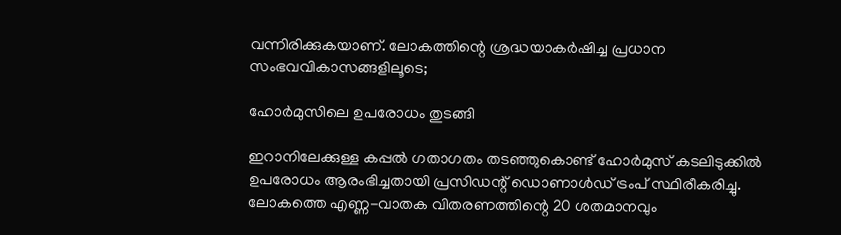വന്നിരിക്കുകയാണ്. ലോകത്തിന്റെ ശ്രദ്ധയാകര്‍ഷിച്ച പ്രധാന സംഭവവികാസങ്ങളിലൂടെ;

ഹോര്‍മുസിലെ ഉപരോധം തുടങ്ങി

ഇറാനിലേക്കുള്ള കപ്പല്‍ ഗതാഗതം തടഞ്ഞുകൊണ്ട് ഹോര്‍മുസ് കടലിടുക്കില്‍ ഉപരോധം ആരംഭിച്ചതായി പ്രസിഡന്റ് ഡൊണാള്‍ഡ് ട്രംപ് സ്ഥിരീകരിച്ചു. ലോകത്തെ എണ്ണ-വാതക വിതരണത്തിന്റെ 20 ശതമാനവും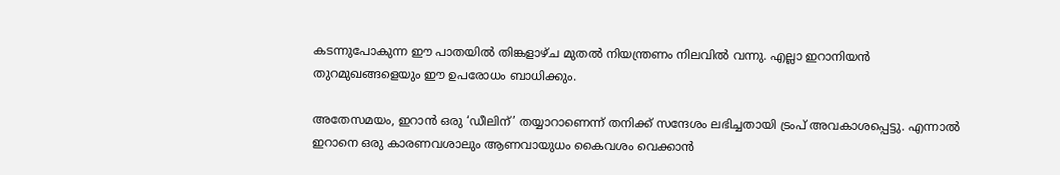കടന്നുപോകുന്ന ഈ പാതയില്‍ തിങ്കളാഴ്ച മുതല്‍ നിയന്ത്രണം നിലവില്‍ വന്നു. എല്ലാ ഇറാനിയന്‍ തുറമുഖങ്ങളെയും ഈ ഉപരോധം ബാധിക്കും.

അതേസമയം, ഇറാന്‍ ഒരു ‘ഡീലിന്’ തയ്യാറാണെന്ന് തനിക്ക് സന്ദേശം ലഭിച്ചതായി ട്രംപ് അവകാശപ്പെട്ടു. എന്നാല്‍ ഇറാനെ ഒരു കാരണവശാലും ആണവായുധം കൈവശം വെക്കാന്‍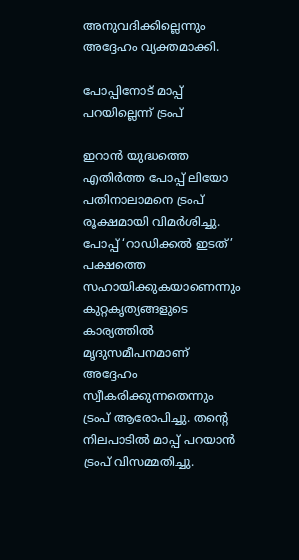അനുവദിക്കില്ലെന്നും അദ്ദേഹം വ്യക്തമാക്കി.

പോപ്പിനോട് മാപ്പ് പറയില്ലെന്ന് ട്രംപ്

ഇറാന്‍ യുദ്ധത്തെ എതിര്‍ത്ത പോപ്പ് ലിയോ പതിനാലാമനെ ട്രംപ് രൂക്ഷമായി വിമര്‍ശിച്ചു. പോപ്പ് ‘റാഡിക്കല്‍ ഇടത്’ പക്ഷത്തെ സഹായിക്കുകയാണെന്നും കുറ്റകൃത്യങ്ങളുടെ കാര്യത്തില്‍ മൃദുസമീപനമാണ് അദ്ദേഹം സ്വീകരിക്കുന്നതെന്നും ട്രംപ് ആരോപിച്ചു. തന്റെ നിലപാടില്‍ മാപ്പ് പറയാന്‍ ട്രംപ് വിസമ്മതിച്ചു.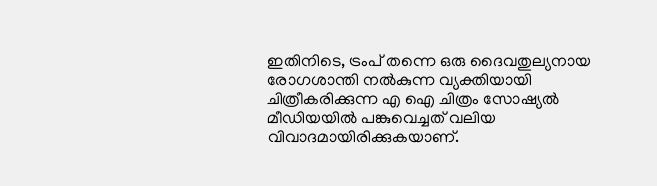ഇതിനിടെ, ട്രംപ് തന്നെ ഒരു ദൈവതുല്യനായ രോഗശാന്തി നല്‍കുന്ന വ്യക്തിയായി ചിത്രീകരിക്കുന്ന എ ഐ ചിത്രം സോഷ്യല്‍ മീഡിയയില്‍ പങ്കുവെച്ചത് വലിയ വിവാദമായിരിക്കുകയാണ്.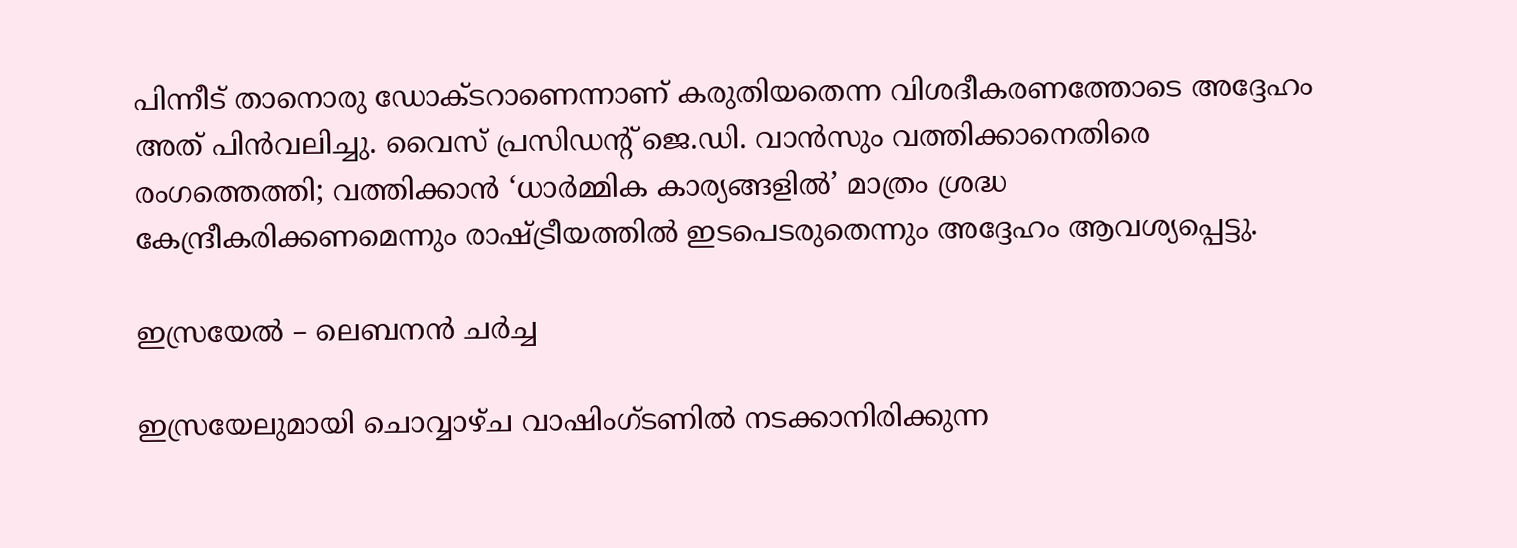പിന്നീട് താനൊരു ഡോക്ടറാണെന്നാണ് കരുതിയതെന്ന വിശദീകരണത്തോടെ അദ്ദേഹം അത് പിന്‍വലിച്ചു. വൈസ് പ്രസിഡന്റ് ജെ.ഡി. വാന്‍സും വത്തിക്കാനെതിരെ രംഗത്തെത്തി; വത്തിക്കാന്‍ ‘ധാര്‍മ്മിക കാര്യങ്ങളില്‍’ മാത്രം ശ്രദ്ധ കേന്ദ്രീകരിക്കണമെന്നും രാഷ്ട്രീയത്തില്‍ ഇടപെടരുതെന്നും അദ്ദേഹം ആവശ്യപ്പെട്ടു.

ഇസ്രയേല്‍ – ലെബനന്‍ ചര്‍ച്ച

ഇസ്രയേലുമായി ചൊവ്വാഴ്ച വാഷിംഗ്ടണില്‍ നടക്കാനിരിക്കുന്ന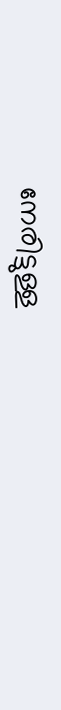നേരിട്ടുള്ള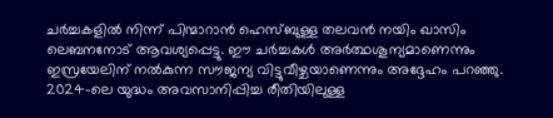ചര്‍ച്ചകളില്‍ നിന്ന് പിന്മാറാന്‍ ഹെസ്ബുള്ള തലവന്‍ നയിം ഖാസിം ലെബനനോട് ആവശ്യപ്പെട്ടു. ഈ ചര്‍ച്ചകള്‍ അര്‍ത്ഥശൂന്യമാണെന്നും ഇസ്രയേലിന് നല്‍കുന്ന സൗജന്യ വിട്ടുവീഴ്ചയാണെന്നും അദ്ദേഹം പറഞ്ഞു. 2024-ലെ യുദ്ധം അവസാനിപ്പിച്ച രീതിയിലുള്ള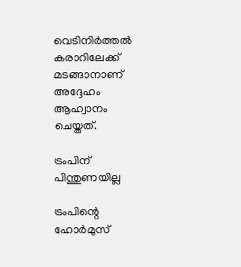വെടിനിര്‍ത്തല്‍ കരാറിലേക്ക് മടങ്ങാനാണ് അദ്ദേഹം ആഹ്വാനം ചെയ്തത്.

ട്രംപിന് പിന്തുണയില്ല

ട്രംപിന്റെ ഹോര്‍മുസ്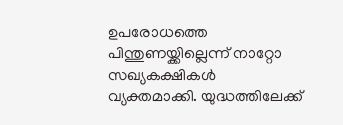ഉപരോധത്തെ പിന്തുണയ്ക്കില്ലെന്ന് നാറ്റോ സഖ്യകക്ഷികള്‍ വ്യക്തമാക്കി. യുദ്ധത്തിലേക്ക്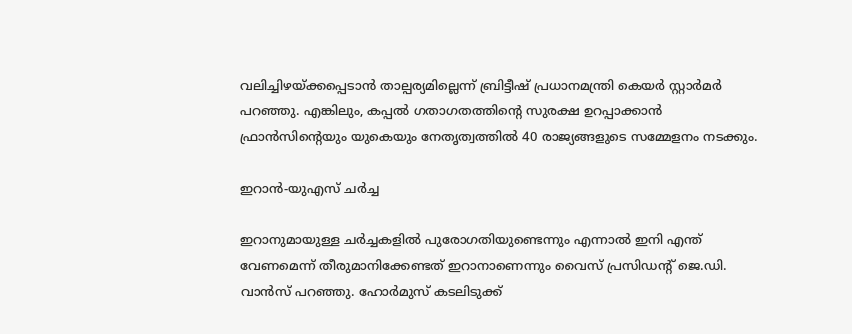വലിച്ചിഴയ്ക്കപ്പെടാന്‍ താല്പര്യമില്ലെന്ന് ബ്രിട്ടീഷ് പ്രധാനമന്ത്രി കെയര്‍ സ്റ്റാര്‍മര്‍ പറഞ്ഞു. എങ്കിലും, കപ്പല്‍ ഗതാഗതത്തിന്റെ സുരക്ഷ ഉറപ്പാക്കാന്‍ ഫ്രാന്‍സിന്റെയും യുകെയും നേതൃത്വത്തില്‍ 40 രാജ്യങ്ങളുടെ സമ്മേളനം നടക്കും.

ഇറാന്‍-യുഎസ് ചര്‍ച്ച

ഇറാനുമായുള്ള ചര്‍ച്ചകളില്‍ പുരോഗതിയുണ്ടെന്നും എന്നാല്‍ ഇനി എന്ത് വേണമെന്ന് തീരുമാനിക്കേണ്ടത് ഇറാനാണെന്നും വൈസ് പ്രസിഡന്റ് ജെ.ഡി. വാന്‍സ് പറഞ്ഞു. ഹോര്‍മുസ് കടലിടുക്ക്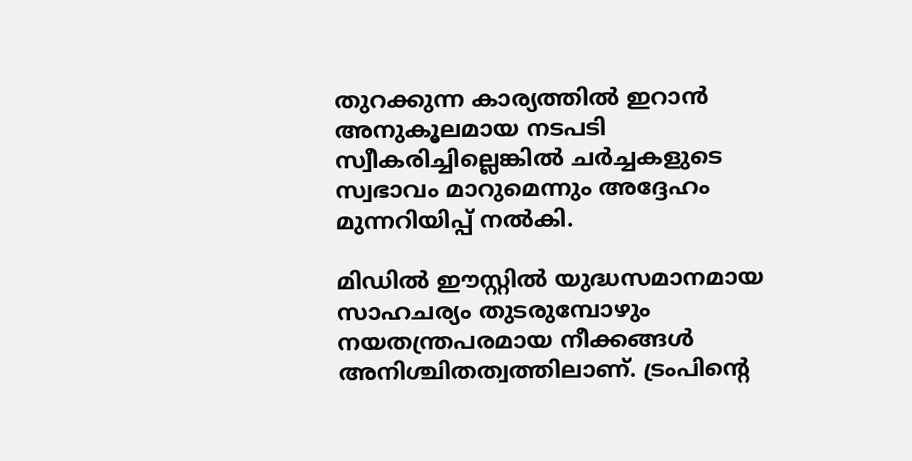തുറക്കുന്ന കാര്യത്തില്‍ ഇറാന്‍ അനുകൂലമായ നടപടി സ്വീകരിച്ചില്ലെങ്കില്‍ ചര്‍ച്ചകളുടെ സ്വഭാവം മാറുമെന്നും അദ്ദേഹം മുന്നറിയിപ്പ് നല്‍കി.

മിഡില്‍ ഈസ്റ്റില്‍ യുദ്ധസമാനമായ സാഹചര്യം തുടരുമ്പോഴും നയതന്ത്രപരമായ നീക്കങ്ങള്‍ അനിശ്ചിതത്വത്തിലാണ്. ട്രംപിന്റെ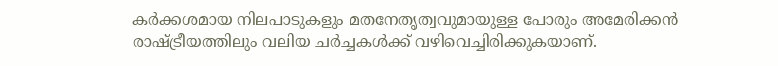കര്‍ക്കശമായ നിലപാടുകളും മതനേതൃത്വവുമായുള്ള പോരും അമേരിക്കന്‍ രാഷ്ട്രീയത്തിലും വലിയ ചര്‍ച്ചകള്‍ക്ക് വഴിവെച്ചിരിക്കുകയാണ്.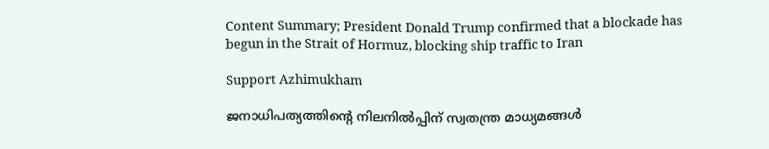Content Summary; President Donald Trump confirmed that a blockade has begun in the Strait of Hormuz, blocking ship traffic to Iran

Support Azhimukham

ജനാധിപത്യത്തിന്റെ നിലനിൽപ്പിന് സ്വതന്ത്ര മാധ്യമങ്ങൾ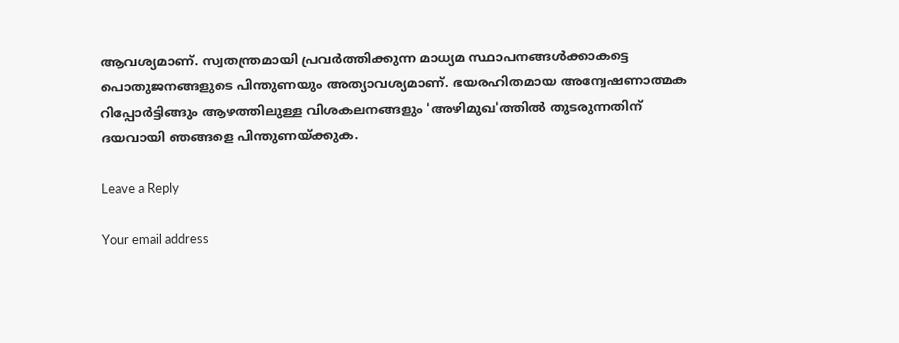ആവശ്യമാണ്. സ്വതന്ത്രമായി പ്രവർത്തിക്കുന്ന മാധ്യമ സ്ഥാപനങ്ങൾക്കാകട്ടെ പൊതുജനങ്ങളുടെ പിന്തുണയും അത്യാവശ്യമാണ്. ഭയരഹിതമായ അന്വേഷണാത്മക റിപ്പോർട്ടിങ്ങും ആഴത്തിലുള്ള വിശകലനങ്ങളും 'അഴിമുഖ'ത്തിൽ തുടരുന്നതിന് ദയവായി ഞങ്ങളെ പിന്തുണയ്ക്കുക.

Leave a Reply

Your email address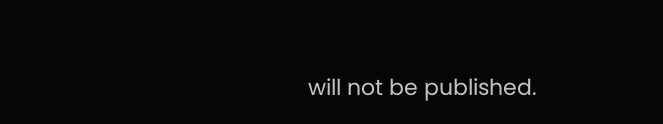will not be published.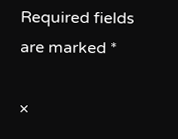Required fields are marked *

×